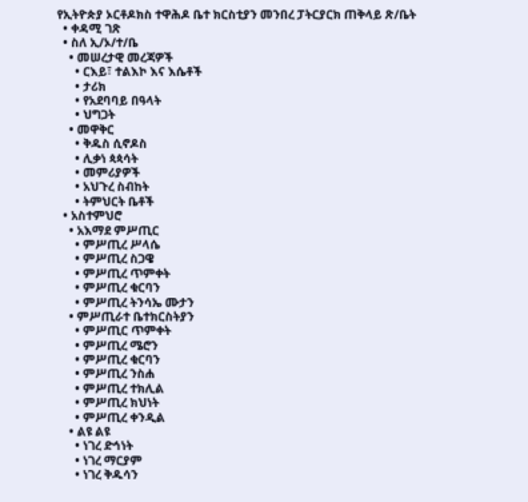የኢትዮጵያ ኦርቶዶክስ ተዋሕዶ ቤተ ክርስቲያን መንበረ ፓትርያርክ ጠቅላይ ጽ/ቤት
  • ቀዳሚ ገጽ
  • ስለ ኢ/ኦ/ተ/ቤ
    • መሠረታዊ መረጃዎች
      • ርእይ፣ ተልእኮ እና እሴቶች
      • ታሪክ
      • የአደባባይ በዓላት
      • ህግጋት
    • መዋቅር
      • ቅዱስ ሲኖዶስ
      • ሊቃነ ጳጳሳት
      • መምሪያዎች
      • አህጉረ ስብከት
      • ትምህርት ቤቶች
  • አስተምህሮ
    • አእማደ ምሥጢር
      • ምሥጢረ ሥላሴ
      • ምሥጢረ ስጋዌ
      • ምሥጢረ ጥምቀት
      • ምሥጢረ ቁርባን
      • ምሥጢረ ትንሳኤ ሙታን
    • ምሥጢራተ ቤተክርስትያን
      • ምሥጢር ጥምቀት
      • ምሥጢረ ሜሮን
      • ምሥጢረ ቁርባን
      • ምሥጢረ ንስሐ
      • ምሥጢረ ተክሊል
      • ምሥጢረ ክህነት
      • ምሥጢረ ቀንዲል
    • ልዩ ልዩ
      • ነገረ ድኅነት
      • ነገረ ማርያም
      • ነገረ ቅዱሳን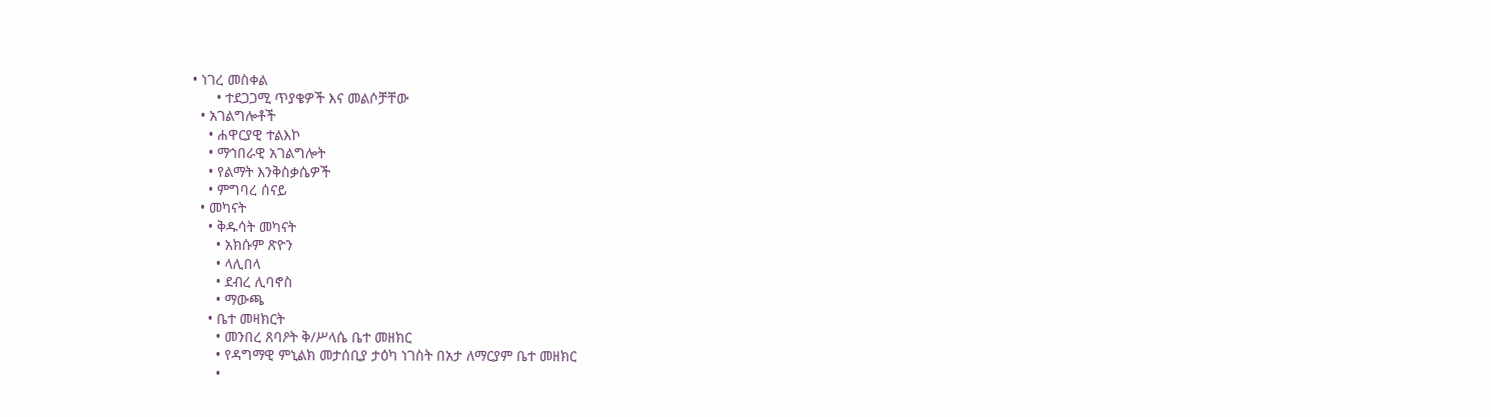• ነገረ መስቀል
      • ተደጋጋሚ ጥያቄዎች እና መልሶቻቸው
  • አገልግሎቶች
    • ሐዋርያዊ ተልእኮ
    • ማኅበራዊ አገልግሎት
    • የልማት እንቅስቃሴዎች
    • ምግባረ ሰናይ
  • መካናት
    • ቅዱሳት መካናት
      • አክሱም ጽዮን
      • ላሊበላ
      • ደብረ ሊባኖስ
      • ማውጫ
    • ቤተ መዛክርት
      • መንበረ ጸባዖት ቅ/ሥላሴ ቤተ መዘክር
      • የዳግማዊ ምኒልክ መታሰቢያ ታዕካ ነገስት በአታ ለማርያም ቤተ መዘክር
      •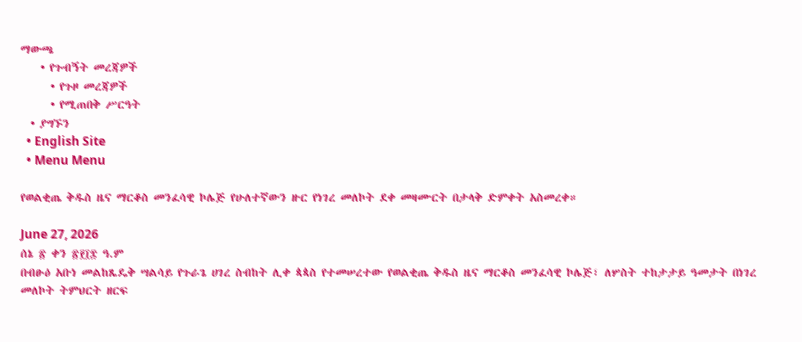ማውጫ
    • የጉብኝት መረጃዎች
      • የጉዞ መረጃዎች
      • የሚጠበቅ ሥርዓት
  • ያግኙን
  • English Site
  • Menu Menu

የወልቂጤ ቅዱስ ዜና ማርቆስ መንፈሳዊ ኮሌጅ የሁለተኛውን ዙር የነገረ መለኮት ደቀ መዛሙርት በታላቅ ድምቀት አስመረቀ።

June 27, 2026
ሰኔ ፳ ቀን ፳፻፲፰ ዓ.ም
በብፁዕ አቡነ መልከጼዴቅ ሣልሳይ የጉራጌ ሀገረ ስብከት ሊቀ ጳጳስ የተመሠረተው የወልቂጤ ቅዱስ ዜና ማርቆስ መንፈሳዊ ኮሌጅ፣ ለሦስት ተከታታይ ዓመታት በነገረ መለኮት ትምህርት ዘርፍ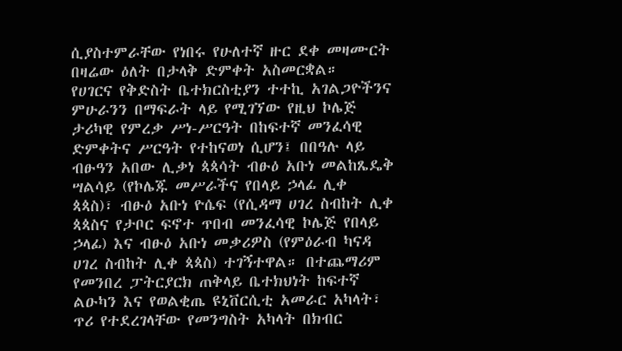ሲያስተምራቸው የነበሩ የሁለተኛ ዙር ደቀ መዛሙርት በዛሬው ዕለት በታላቅ ድምቀት አስመርቋል።
የሀገርና የቅድስት ቤተክርስቲያን ተተኪ አገልጋዮችንና ምሁራንን በማፍራት ላይ የሚገኘው የዚህ ኮሌጅ ታሪካዊ የምረቃ ሥነ-ሥርዓት በከፍተኛ መንፈሳዊ ድምቀትና ሥርዓት የተከናወነ ሲሆን፤ በበዓሉ ላይ ብፁዓን አበው ሊቃነ ጳጳሳት ብፁዕ አቡነ መልከጼዴቅ ሣልሳይ (የኮሌጁ መሥራችና የበላይ ኃላፊ ሊቀ ጳጳስ)፣ ብፁዕ አቡነ ዮሴፍ (የሲዳማ ሀገረ ስብከት ሊቀ ጳጳስና የታቦር ፍኖተ ጥበብ መንፈሳዊ ኮሌጅ የበላይ ኃላፊ) እና ብፁዕ አቡነ መቃሪዎስ (የምዕራብ ካናዳ ሀገረ ስብከት ሊቀ ጳጳስ) ተገኝተዋል። በተጨማሪም የመንበረ ፓትርያርክ ጠቅላይ ቤተክህነት ከፍተኛ ልዑካን እና የወልቂጤ ዩኒቨርሲቲ አመራር አካላት፣ ጥሪ የተደረገላቸው የመንግስት አካላት በክብር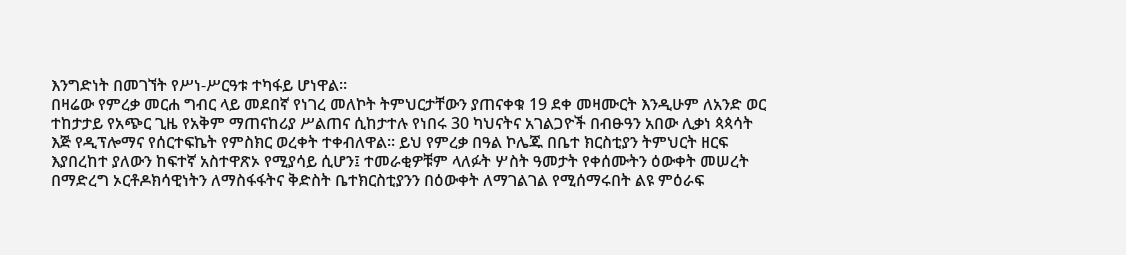እንግድነት በመገኘት የሥነ-ሥርዓቱ ተካፋይ ሆነዋል።
በዛሬው የምረቃ መርሐ ግብር ላይ መደበኛ የነገረ መለኮት ትምህርታቸውን ያጠናቀቁ 19 ደቀ መዛሙርት እንዲሁም ለአንድ ወር ተከታታይ የአጭር ጊዜ የአቅም ማጠናከሪያ ሥልጠና ሲከታተሉ የነበሩ 30 ካህናትና አገልጋዮች በብፁዓን አበው ሊቃነ ጳጳሳት እጅ የዲፕሎማና የሰርተፍኬት የምስክር ወረቀት ተቀብለዋል። ይህ የምረቃ በዓል ኮሌጁ በቤተ ክርስቲያን ትምህርት ዘርፍ እያበረከተ ያለውን ከፍተኛ አስተዋጽኦ የሚያሳይ ሲሆን፤ ተመራቂዎቹም ላለፉት ሦስት ዓመታት የቀሰሙትን ዕውቀት መሠረት በማድረግ ኦርቶዶክሳዊነትን ለማስፋፋትና ቅድስት ቤተክርስቲያንን በዕውቀት ለማገልገል የሚሰማሩበት ልዩ ምዕራፍ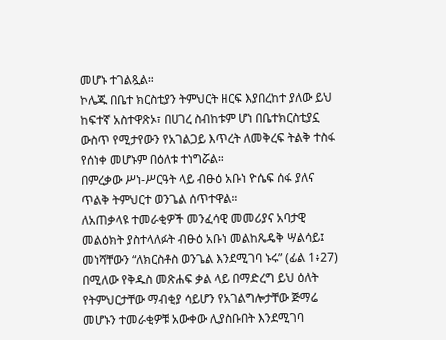መሆኑ ተገልጿል።
ኮሌጁ በቤተ ክርስቲያን ትምህርት ዘርፍ እያበረከተ ያለው ይህ ከፍተኛ አስተዋጽኦ፣ በሀገረ ስብከቱም ሆነ በቤተክርስቲያኗ ውስጥ የሚታየውን የአገልጋይ እጥረት ለመቅረፍ ትልቅ ተስፋ የሰነቀ መሆኑም በዕለቱ ተነግሯል።
በምረቃው ሥነ-ሥርዓት ላይ ብፁዕ አቡነ ዮሴፍ ሰፋ ያለና ጥልቅ ትምህርተ ወንጌል ሰጥተዋል።
ለአጠቃላዩ ተመራቂዎች መንፈሳዊ መመሪያና አባታዊ መልዕክት ያስተላለፉት ብፁዕ አቡነ መልከጼዴቅ ሣልሳይ፤ መነሻቸውን “ለክርስቶስ ወንጌል እንደሚገባ ኑሩ” (ፊል 1፥27) በሚለው የቅዱስ መጽሐፍ ቃል ላይ በማድረግ ይህ ዕለት የትምህርታቸው ማብቂያ ሳይሆን የአገልግሎታቸው ጅማሬ መሆኑን ተመራቂዎቹ አውቀው ሊያስቡበት እንደሚገባ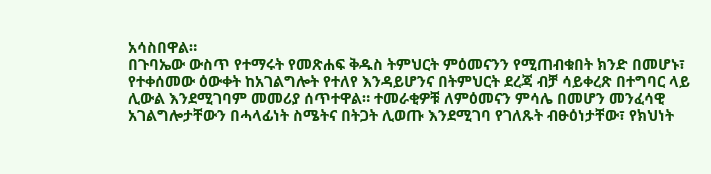አሳስበዋል።
በጉባኤው ውስጥ የተማሩት የመጽሐፍ ቅዱስ ትምህርት ምዕመናንን የሚጠብቁበት ክንድ በመሆኑ፣ የተቀሰመው ዕውቀት ከአገልግሎት የተለየ እንዳይሆንና በትምህርት ደረጃ ብቻ ሳይቀረጽ በተግባር ላይ ሊውል እንደሚገባም መመሪያ ሰጥተዋል። ተመራቂዎቹ ለምዕመናን ምሳሌ በመሆን መንፈሳዊ አገልግሎታቸውን በሓላፊነት ስሜትና በትጋት ሊወጡ እንደሚገባ የገለጹት ብፁዕነታቸው፣ የክህነት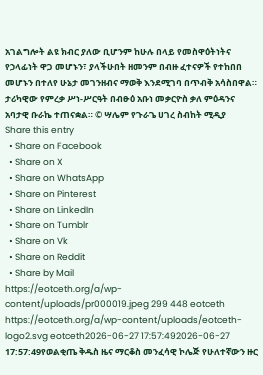አገልግሎት ልዩ ክብር ያለው ቢሆንም ከሁሉ በላይ የመስዋዕትነትና የኃላፊነት ዋጋ መሆኑን፣ ያላችሁበት ዘመንም በብዙ ፈተናዎች የተከበበ መሆኑን በተለየ ሁኔታ መገንዘብና ማወቅ እንደሚገባ በጥብቅ አሳስበዋል። ታሪካዊው የምረቃ ሥነ-ሥርዓት በብፁዕ አቡነ መቃርዮስ ቃለ ምዕዳንና አባታዊ ቡራኬ ተጠናቋል። © ሣሌም የጉራጌ ሀገረ ስብከት ሚዲያ
Share this entry
  • Share on Facebook
  • Share on X
  • Share on WhatsApp
  • Share on Pinterest
  • Share on LinkedIn
  • Share on Tumblr
  • Share on Vk
  • Share on Reddit
  • Share by Mail
https://eotceth.org/a/wp-content/uploads/pr000019.jpeg 299 448 eotceth https://eotceth.org/a/wp-content/uploads/eotceth-logo2.svg eotceth2026-06-27 17:57:492026-06-27 17:57:49የወልቂጤ ቅዱስ ዜና ማርቆስ መንፈሳዊ ኮሌጅ የሁለተኛውን ዙር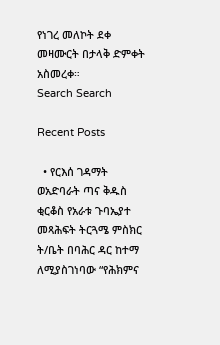የነገረ መለኮት ደቀ መዛሙርት በታላቅ ድምቀት አስመረቀ።
Search Search

Recent Posts

  • የርእሰ ገዳማት ወአድባራት ጣና ቅዱስ ቂርቆስ የአራቱ ጉባኤያተ መጻሕፍት ትርጓሜ ምስክር ት/ቤት በባሕር ዳር ከተማ ለሚያስገነባው “የሕክምና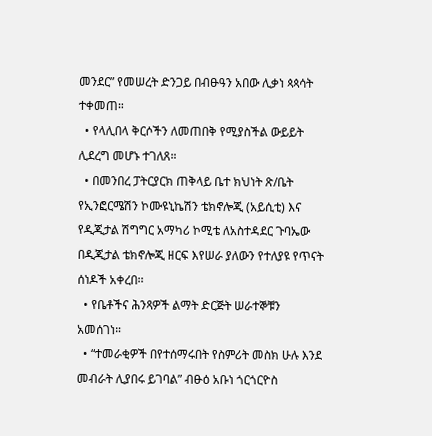መንደር” የመሠረት ድንጋይ በብፁዓን አበው ሊቃነ ጳጳሳት ተቀመጠ።
  • የላሊበላ ቅርሶችን ለመጠበቅ የሚያስችል ውይይት ሊደረግ መሆኑ ተገለጸ።
  • በመንበረ ፓትርያርክ ጠቅላይ ቤተ ክህነት ጽ/ቤት የኢንፎርሜሽን ኮሙዩኒኬሽን ቴክኖሎጂ (አይሲቲ) እና የዲጂታል ሽግግር አማካሪ ኮሚቴ ለአስተዳደር ጉባኤው በዲጂታል ቴክኖሎጂ ዘርፍ እየሠራ ያለውን የተለያዩ የጥናት ሰነዶች አቀረበ፡፡
  • የቤቶችና ሕንጻዎች ልማት ድርጅት ሠራተኞቹን አመሰገነ።
  • “ተመራቂዎች በየተሰማሩበት የስምሪት መስክ ሁሉ እንደ መብራት ሊያበሩ ይገባል” ብፁዕ አቡነ ጎርጎርዮስ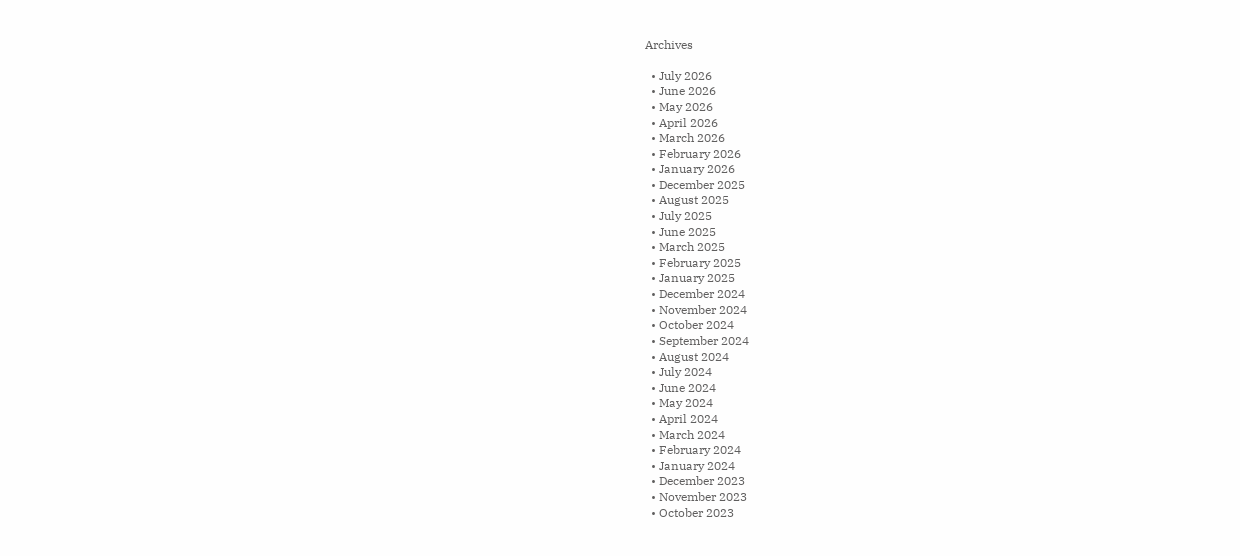Archives

  • July 2026
  • June 2026
  • May 2026
  • April 2026
  • March 2026
  • February 2026
  • January 2026
  • December 2025
  • August 2025
  • July 2025
  • June 2025
  • March 2025
  • February 2025
  • January 2025
  • December 2024
  • November 2024
  • October 2024
  • September 2024
  • August 2024
  • July 2024
  • June 2024
  • May 2024
  • April 2024
  • March 2024
  • February 2024
  • January 2024
  • December 2023
  • November 2023
  • October 2023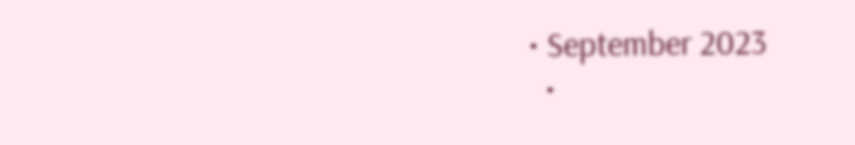• September 2023
  •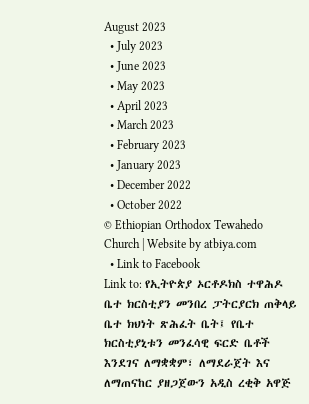August 2023
  • July 2023
  • June 2023
  • May 2023
  • April 2023
  • March 2023
  • February 2023
  • January 2023
  • December 2022
  • October 2022
© Ethiopian Orthodox Tewahedo Church | Website by atbiya.com
  • Link to Facebook
Link to: የኢትዮጵያ ኦርቶዶክስ ተዋሕዶ ቤተ ክርስቲያን መንበረ ፓትርያርክ ጠቅላይ ቤተ ክህነት ጽሕፈት ቤት፤ የቤተ ክርስቲያኒቱን መንፈሳዊ ፍርድ ቤቶች እንደገና ለማቋቋም፣ ለማደራጀት እና ለማጠናከር ያዘጋጀውን አዲስ ረቂቅ አዋጅ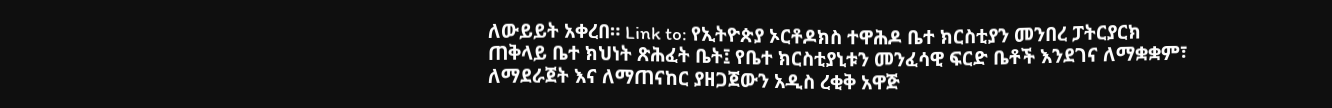ለውይይት አቀረበ። Link to: የኢትዮጵያ ኦርቶዶክስ ተዋሕዶ ቤተ ክርስቲያን መንበረ ፓትርያርክ ጠቅላይ ቤተ ክህነት ጽሕፈት ቤት፤ የቤተ ክርስቲያኒቱን መንፈሳዊ ፍርድ ቤቶች እንደገና ለማቋቋም፣ ለማደራጀት እና ለማጠናከር ያዘጋጀውን አዲስ ረቂቅ አዋጅ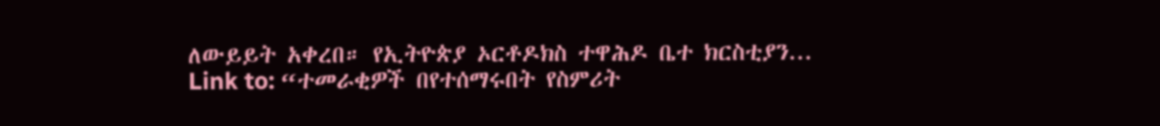ለውይይት አቀረበ። የኢትዮጵያ ኦርቶዶክስ ተዋሕዶ ቤተ ክርስቲያን... Link to: “ተመራቂዎች በየተሰማሩበት የስምሪት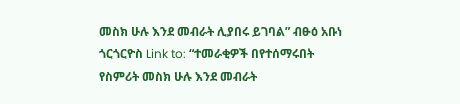መስክ ሁሉ እንደ መብራት ሊያበሩ ይገባል” ብፁዕ አቡነ ጎርጎርዮስ Link to: “ተመራቂዎች በየተሰማሩበት የስምሪት መስክ ሁሉ እንደ መብራት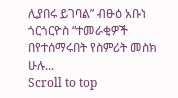ሊያበሩ ይገባል” ብፁዕ አቡነ ጎርጎርዮስ “ተመራቂዎች በየተሰማሩበት የስምሪት መስክ ሁሉ...
Scroll to top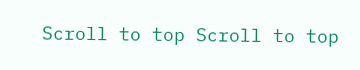Scroll to top Scroll to top